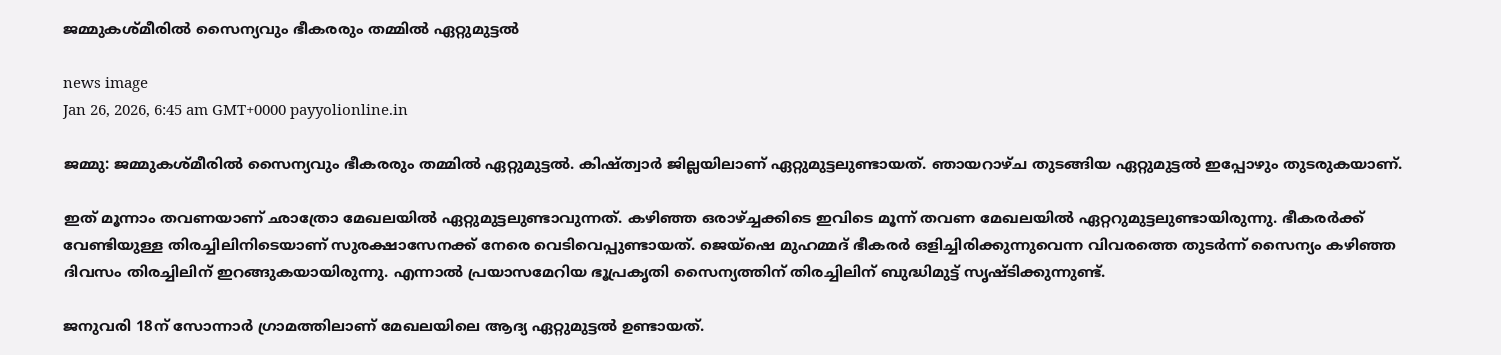ജമ്മുകശ്മീരിൽ സൈന്യവും ഭീകരരും തമ്മിൽ ഏറ്റുമുട്ടൽ

news image
Jan 26, 2026, 6:45 am GMT+0000 payyolionline.in

ജമ്മു: ജമ്മുകശ്മീരിൽ സൈന്യവും ഭീകരരും തമ്മിൽ ഏറ്റുമുട്ടൽ. കിഷ്ത്വാർ ജില്ലയിലാണ് ഏറ്റുമുട്ടലുണ്ടായത്. ഞായറാഴ്ച തുടങ്ങിയ ഏറ്റുമുട്ടൽ ഇപ്പോഴും തുടരുകയാണ്.

ഇത് മൂന്നാം തവണയാണ് ഛാത്രോ മേഖലയിൽ ഏറ്റുമുട്ടലുണ്ടാവുന്നത്. കഴിഞ്ഞ ഒരാഴ്ച്ചക്കിടെ ഇവിടെ മൂന്ന് തവണ മേഖലയിൽ ഏറ്ററുമുട്ടലുണ്ടായിരുന്നു. ഭീകരർക്ക് വേണ്ടിയുള്ള തിരച്ചിലിനിടെയാണ് സുരക്ഷാസേനക്ക് നേരെ വെടിവെപ്പുണ്ടായത്. ജെയ്ഷെ മുഹമ്മദ് ഭീകരർ ഒളിച്ചിരിക്കുന്നുവെന്ന വിവരത്തെ തുടർന്ന് സൈന്യം കഴിഞ്ഞ ദിവസം തിരച്ചിലിന് ഇറങ്ങുകയായിരുന്നു. എന്നാൽ പ്രയാസമേറിയ ഭൂപ്രകൃതി സൈന്യത്തിന് തിരച്ചിലിന് ബുദ്ധിമുട്ട് സൃഷ്ടിക്കുന്നുണ്ട്.

ജനുവരി 18ന് സോന്നാർ ഗ്രാമത്തിലാണ് മേഖലയിലെ ആദ്യ ഏറ്റുമുട്ടൽ ഉണ്ടായത്.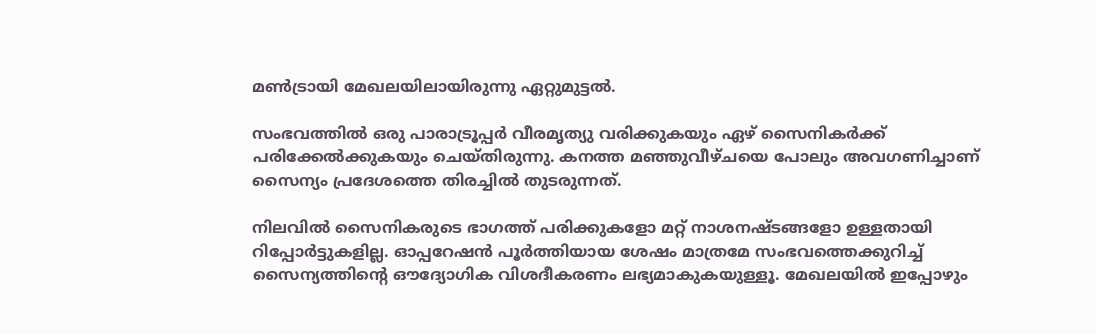മൺട്രായി മേഖലയിലായിരുന്നു ഏറ്റുമുട്ടൽ.

സംഭവത്തിൽ ഒരു പാരാട്രൂപ്പർ വീരമൃത്യു വരിക്കുകയും ഏഴ് സൈനികർക്ക് പരിക്കേൽക്കുകയും ചെയ്തിരുന്നു. കനത്ത മഞ്ഞുവീഴ്ചയെ പോലും അവഗണിച്ചാണ് സൈന്യം പ്രദേശത്തെ തിരച്ചിൽ തുടരുന്നത്.

നിലവിൽ സൈനികരുടെ ഭാഗത്ത് പരിക്കുകളോ മറ്റ് നാശനഷ്ടങ്ങളോ ഉള്ളതായി റിപ്പോർട്ടുകളില്ല. ഓപ്പറേഷൻ പൂർത്തിയായ ശേഷം മാത്രമേ സംഭവത്തെക്കുറിച്ച് സൈന്യത്തിന്റെ ഔദ്യോഗിക വിശദീകരണം ലഭ്യമാകുകയുള്ളൂ. മേഖലയിൽ ഇപ്പോഴും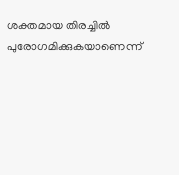ശക്തമായ തിരച്ചിൽ പുരോഗമിക്കുകയാണെന്ന്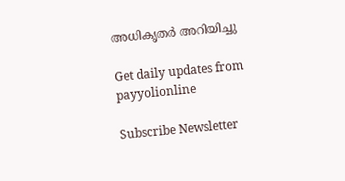അധികൃതർ അറിയിച്ചു

Get daily updates from payyolionline

Subscribe Newsletter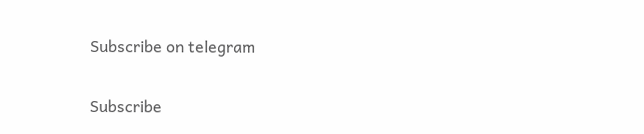Subscribe on telegram

Subscribe